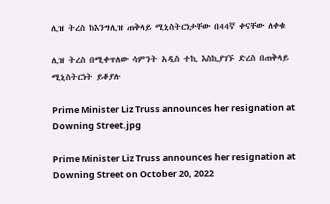ሊዝ ትረስ ከእንግሊዝ ጠቅላይ ሚኒስትርነታቸው በ44ኛ ቀናቸው ለቀቁ

ሊዝ ትረስ በሚቀጥለው ሳምንት አዲስ ተኪ እስኪያገኙ ድረስ በጠቅላይ ሚኒስትርነት ይቆያሉ

Prime Minister Liz Truss announces her resignation at Downing Street.jpg

Prime Minister Liz Truss announces her resignation at Downing Street on October 20, 2022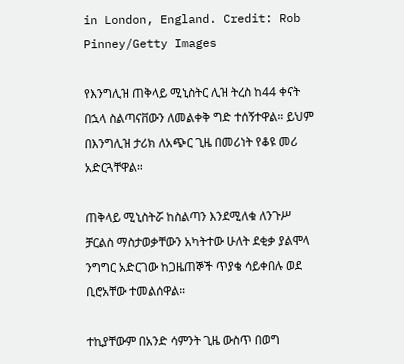in London, England. Credit: Rob Pinney/Getty Images

የእንግሊዝ ጠቅላይ ሚኒስትር ሊዝ ትረስ ከ44 ቀናት በኋላ ስልጣናቨውን ለመልቀቅ ግድ ተሰኝተዋል። ይህም በእንግሊዝ ታሪክ ለአጭር ጊዜ በመሪነት የቆዩ መሪ አድርጓቸዋል።

ጠቅላይ ሚኒስትሯ ከስልጣን እንደሚለቁ ለንጉሥ ቻርልስ ማስታወቃቸውን አካትተው ሁለት ደቂቃ ያልሞላ ንግግር አድርገው ከጋዜጠኞች ጥያቄ ሳይቀበሉ ወደ ቢሮአቸው ተመልሰዋል።

ተኪያቸውም በአንድ ሳምንት ጊዜ ውስጥ በወግ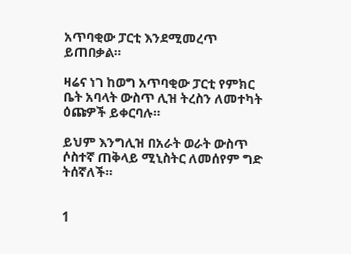አጥባቂው ፓርቲ እንደሚመረጥ ይጠበቃል።

ዛሬና ነገ ከወግ አጥባቂው ፓርቲ የምክር ቤት አባላት ውስጥ ሊዝ ትረስን ለመተካት ዕጩዎች ይቀርባሉ።

ይህም እንግሊዝ በአራት ወራት ውስጥ ሶስተኛ ጠቅላይ ሚኒስትር ለመሰየም ግድ ትሰኛለች።


1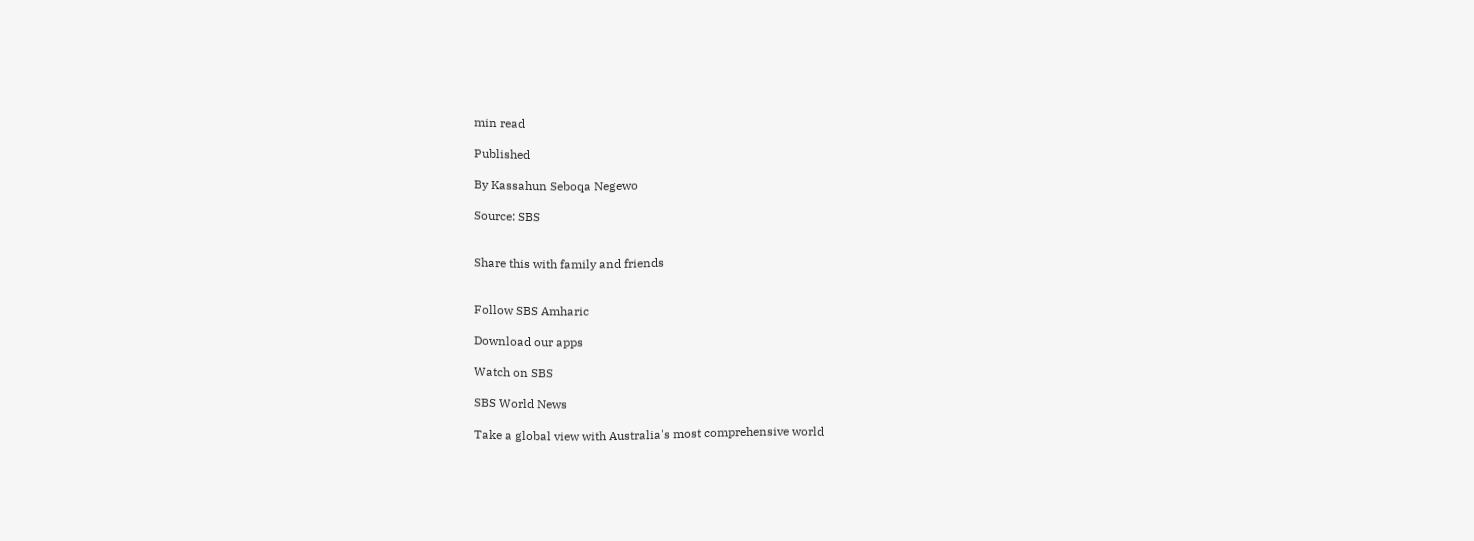min read

Published

By Kassahun Seboqa Negewo

Source: SBS


Share this with family and friends


Follow SBS Amharic

Download our apps

Watch on SBS

SBS World News

Take a global view with Australia's most comprehensive world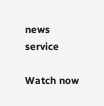news service

Watch now